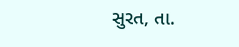સુરત, તા.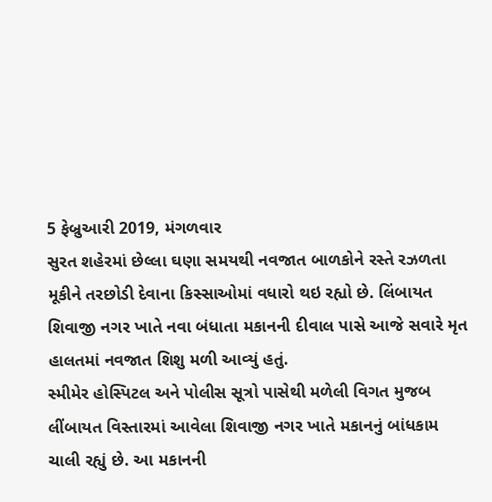5 ફેબ્રુઆરી 2019, મંગળવાર
સુરત શહેરમાં છેલ્લા ઘણા સમયથી નવજાત બાળકોને રસ્તે રઝળતા મૂકીને તરછોડી દેવાના કિસ્સાઓમાં વધારો થઇ રહ્યો છે. લિંબાયત શિવાજી નગર ખાતે નવા બંધાતા મકાનની દીવાલ પાસે આજે સવારે મૃત હાલતમાં નવજાત શિશુ મળી આવ્યું હતું.
સ્મીમેર હોસ્પિટલ અને પોલીસ સૂત્રો પાસેથી મળેલી વિગત મુજબ લીંબાયત વિસ્તારમાં આવેલા શિવાજી નગર ખાતે મકાનનું બાંધકામ ચાલી રહ્યું છે. આ મકાનની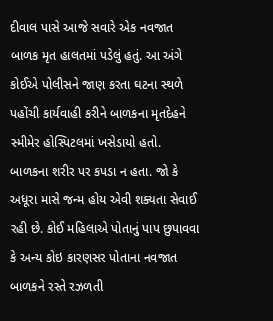દીવાલ પાસે આજે સવારે એક નવજાત બાળક મૃત હાલતમાં પડેલું હતું. આ અંગે કોઈએ પોલીસને જાણ કરતા ઘટના સ્થળે પહોંચી કાર્યવાહી કરીને બાળકના મૃતદેહને સ્મીમેર હોસ્પિટલમાં ખસેડાયો હતો.
બાળકના શરીર પર કપડા ન હતા. જો કે અધૂરા માસે જન્મ હોય એવી શક્યતા સેવાઈ રહી છે. કોઈ મહિલાએ પોતાનું પાપ છુપાવવા કે અન્ય કોઇ કારણસર પોતાના નવજાત બાળકને રસ્તે રઝળતી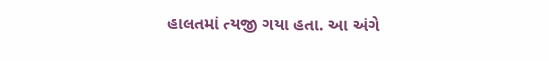હાલતમાં ત્યજી ગયા હતા. આ અંગે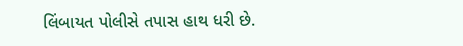લિંબાયત પોલીસે તપાસ હાથ ધરી છે.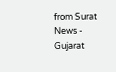from Surat News - Gujarat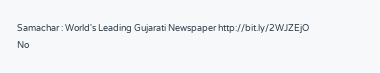Samachar : World's Leading Gujarati Newspaper http://bit.ly/2WJZEjO
No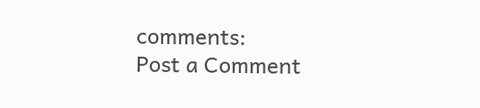comments:
Post a Comment